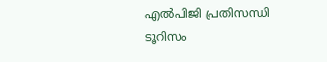എല്‍പിജി പ്രതിസന്ധി ടൂറിസം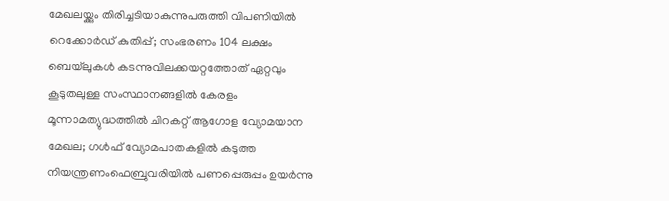മേഖലയ്ക്കും തിരിച്ചടിയാകുന്നുപരുത്തി വിപണിയില്‍ റെക്കോര്‍ഡ് കുതിപ്പ്; സംഭരണം 104 ലക്ഷം ബെയ്‌ലുകള്‍ കടന്നുവിലക്കയറ്റത്തോത് ഏറ്റവും കൂടുതലുള്ള സംസ്ഥാനങ്ങളിൽ കേരളം മൂന്നാമത്യുദ്ധത്തില്‍ ചിറകറ്റ് ആഗോള വ്യോമയാന മേഖല; ഗള്‍ഫ് വ്യോമപാതകളില്‍ കടുത്ത നിയന്ത്രണംഫെബ്രുവരിയിൽ പണപ്പെരുപ്പം ഉയർന്നു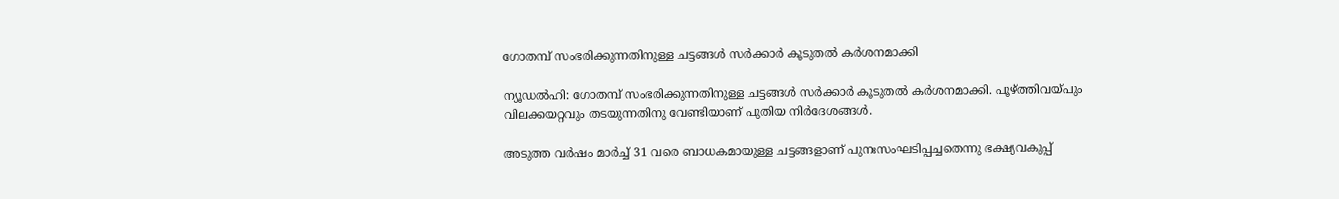ഗോതമ്പ് സംഭരിക്കുന്നതിനുള്ള ചട്ടങ്ങൾ സർക്കാർ കൂടുതൽ കർശനമാക്കി

ന്യൂഡൽഹി: ഗോതമ്പ് സംഭരിക്കുന്നതിനുള്ള ചട്ടങ്ങൾ സർക്കാർ കൂടുതൽ കർശനമാക്കി. പൂഴ്ത്തിവയ്പും വിലക്കയറ്റവും തടയുന്നതിനു വേണ്ടിയാണ് പുതിയ നിർദേശങ്ങൾ.

അടുത്ത വർഷം മാർച്ച് 31 വരെ ബാധകമായുള്ള ചട്ടങ്ങളാണ് പുനഃസംഘടിപ്പച്ചതെന്നു ഭക്ഷ്യവകുപ്പ്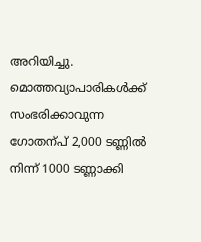അറിയിച്ചു. മൊത്തവ്യാപാരികൾക്ക് സംഭരിക്കാവുന്ന ഗോതന്പ് 2,000 ടണ്ണിൽ നിന്ന് 1000 ടണ്ണാക്കി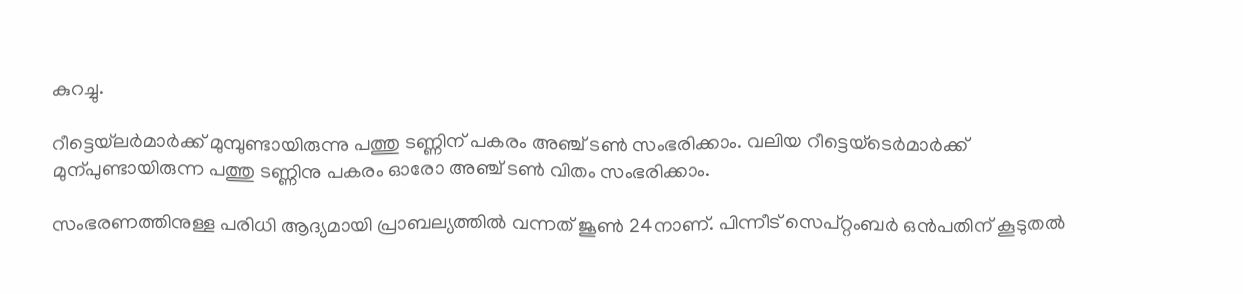കുറച്ചു.

റീട്ടെയ്‌ലർമാർക്ക് മുമ്പുണ്ടായിരുന്നു പത്തു ടണ്ണിന് പകരം അഞ്ച് ടണ്‍ സംഭരിക്കാം. വലിയ റീട്ടെയ്‌ടെർമാർക്ക് മുന്പുണ്ടായിരുന്ന പത്തു ടണ്ണിനു പകരം ഓരോ അഞ്ച് ടണ്‍ വിതം സംഭരിക്കാം.

സംഭരണത്തിനുള്ള പരിധി ആദ്യമായി പ്രാബല്യത്തിൽ വന്നത് ജൂണ്‍ 24നാണ്. പിന്നീട് സെപ്റ്റംബർ ഒൻപതിന് കൂടുതൽ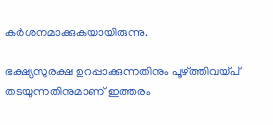കർശനമാക്കുകയായിരുന്നു.

ഭക്ഷ്യസുരക്ഷ ഉറപ്പാക്കുന്നതിനും പൂഴ്ത്തിവയ്പ് തടയുന്നതിനുമാണ് ഇത്തരം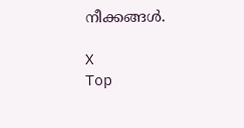നീക്കങ്ങൾ.

X
Top